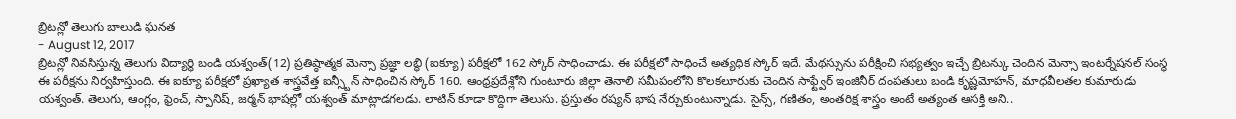బ్రిటన్లో తెలుగు బాలుడి ఘనత
- August 12, 2017
బ్రిటన్లో నివసిస్తున్న తెలుగు విద్యార్థి బండి యశ్వంత్(12) ప్రతిష్ఠాత్మక మెన్సా ప్రజ్ఞా లబ్ధి (ఐక్యూ) పరీక్షలో 162 స్కోర్ సాధించాడు. ఈ పరీక్షలో సాధించే అత్యధిక స్కోర్ ఇదే. మేథస్సును పరీక్షించి సభ్యత్వం ఇచ్చే బ్రిటన్కు చెందిన మెన్సా ఇంటర్నేషనల్ సంస్థ ఈ పరీక్షను నిర్వహిస్తుంది. ఈ ఐక్యూ పరీక్షలో ప్రఖ్యాత శాస్త్రవేత్త ఐన్స్టీన్ సాధించిన స్కోర్ 160. ఆంధ్రప్రదేశ్లోని గుంటూరు జిల్లా తెనాలి సమీపంలోని కొలకలూరుకు చెందిన సాఫ్ట్వేర్ ఇంజినీర్ దంపతులు బండి కృష్ణమోహన్, మాధవీలతల కుమారుడు యశ్వంత్. తెలుగు, ఆంగ్లం, ఫ్రెంచ్, స్పానిష్, జర్మన్ భాషల్లో యశ్వంత్ మాట్లాడగలడు. లాటిన్ కూడా కొద్దిగా తెలుసు. ప్రస్తుతం రష్యన్ భాష నేర్చుకుంటున్నాడు. సైన్స్, గణితం, అంతరిక్ష శాస్త్రం అంటే అత్యంత ఆసక్తి అని..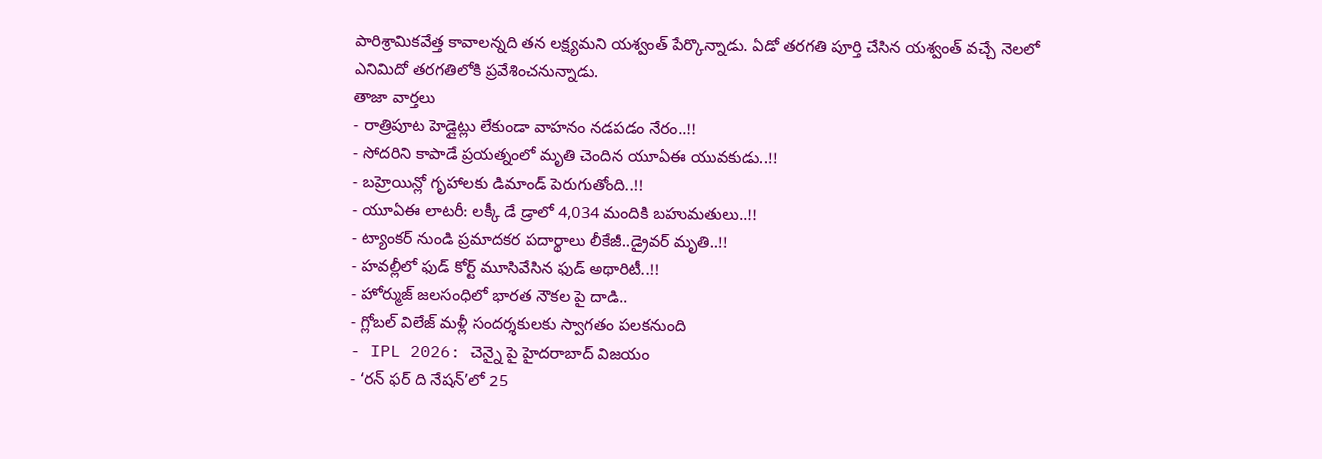పారిశ్రామికవేత్త కావాలన్నది తన లక్ష్యమని యశ్వంత్ పేర్కొన్నాడు. ఏడో తరగతి పూర్తి చేసిన యశ్వంత్ వచ్చే నెలలో ఎనిమిదో తరగతిలోకి ప్రవేశించనున్నాడు.
తాజా వార్తలు
- రాత్రిపూట హెడ్లైట్లు లేకుండా వాహనం నడపడం నేరం..!!
- సోదరిని కాపాడే ప్రయత్నంలో మృతి చెందిన యూఏఈ యువకుడు..!!
- బహ్రెయిన్లో గృహాలకు డిమాండ్ పెరుగుతోంది..!!
- యూఏఈ లాటరీ: లక్కీ డే డ్రాలో 4,034 మందికి బహుమతులు..!!
- ట్యాంకర్ నుండి ప్రమాదకర పదార్థాలు లీకేజీ..డ్రైవర్ మృతి..!!
- హవల్లీలో ఫుడ్ కోర్ట్ మూసివేసిన ఫుడ్ అథారిటీ..!!
- హోర్ముజ్ జలసంధిలో భారత నౌకల పై దాడి..
- గ్లోబల్ విలేజ్ మళ్లీ సందర్శకులకు స్వాగతం పలకనుంది
- IPL 2026: చెన్నై పై హైదరాబాద్ విజయం
- ‘రన్ ఫర్ ది నేషన్’లో 25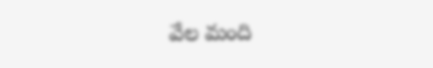వేల మంది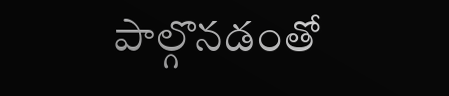పాల్గొనడంతో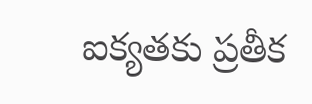ఐక్యతకు ప్రతీక